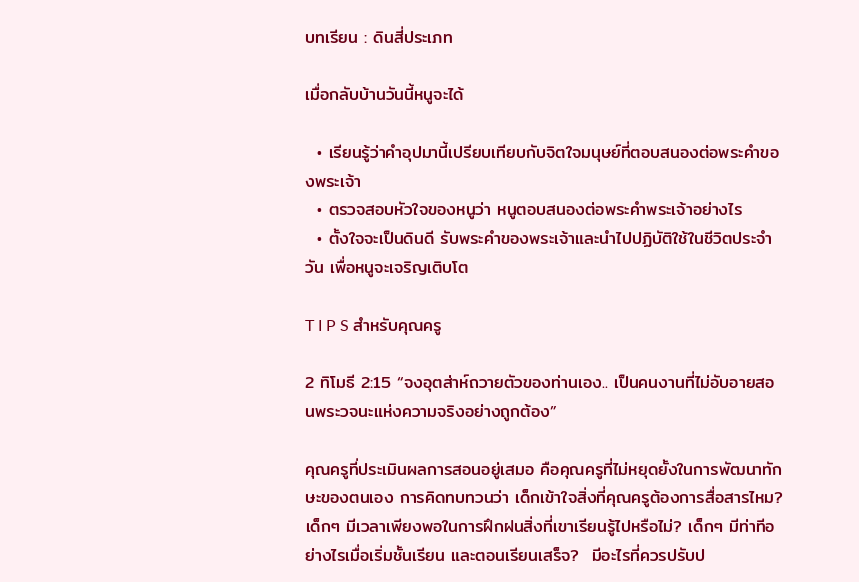บทเรียน : ดินสี่ประเภท

เมื่อกลับบ้านวันนี้หนูจะได้

  • เรียนรู้ว่าคำอุปมานี้เปรียบเทียบกับจิตใจมนุษย์ที่ตอบสนองต่อพระคำของพระเจ้า
  • ตรวจสอบหัวใจของหนูว่า หนูตอบสนองต่อพระคำพระเจ้าอย่างไร
  • ตั้งใจจะเป็นดินดี รับพระคำของพระเจ้าและนำไปปฏิบัติใช้ในชีวิตประจำวัน เพื่อหนูจะเจริญเติบโต

T I P S สำหรับคุณครู

2 ทิโมธี 2:15 “จงอุตส่าห์ถวายตัวของท่านเอง.. เป็นคนงานที่ไม่อับอายสอนพระวจนะแห่งความจริงอย่างถูกต้อง”

คุณครูที่ประเมินผลการสอนอยู่เสมอ คือคุณครูที่ไม่หยุดยั้งในการพัฒนาทักษะของตนเอง การคิดทบทวนว่า เด็กเข้าใจสิ่งที่คุณครูต้องการสื่อสารไหม? เด็กๆ มีเวลาเพียงพอในการฝึกฝนสิ่งที่เขาเรียนรู้ไปหรือไม่? เด็กๆ มีท่าทีอย่างไรเมื่อเริ่มชั้นเรียน และตอนเรียนเสร็จ?  มีอะไรที่ควรปรับป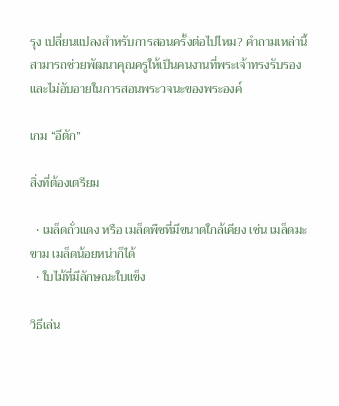รุง เปลี่ยนแปลงสำหรับการสอนครั้งต่อไปไหม? คำถามเหล่านี้สามารถช่วยพัฒนาคุณครูให้เป็นคนงานที่พระเจ้าทรงรับรอง และไม่อับอายในการสอนพระวจนะของพระองค์

เกม “อีตัก”

สิ่งที่ต้องเตรียม

  • เมล็ดถั่วแดง หรือ เมล็ดพืชที่มีขนาดใกล้เคียง เช่น เมล็ดมะขาม เมล็ดน้อยหน่าก็ได้
  • ใบไม้ที่มีลักษณะใบแข็ง

วิธีเล่น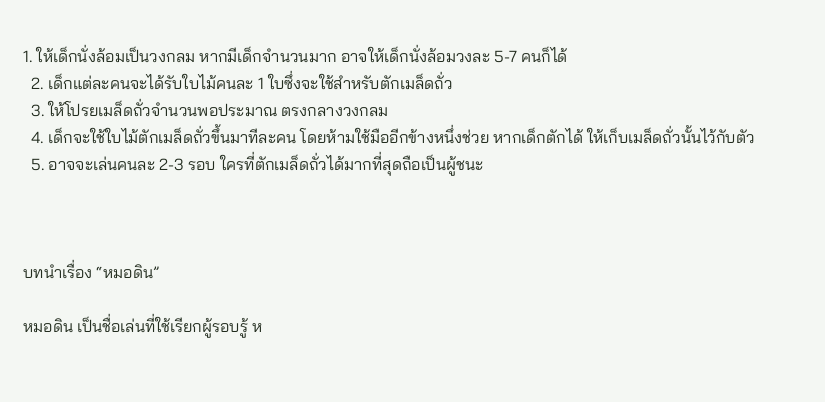1. ให้เด็กนั่งล้อมเป็นวงกลม หากมีเด็กจำนวนมาก อาจให้เด็กนั่งล้อมวงละ 5-7 คนก็ได้
  2. เด็กแต่ละคนจะได้รับใบไม้คนละ 1 ใบซึ่งจะใช้สำหรับตักเมล็ดถั่ว
  3. ให้โปรยเมล็ดถั่วจำนวนพอประมาณ ตรงกลางวงกลม
  4. เด็กจะใช้ใบไม้ตักเมล็ดถั่วขึ้นมาทีละคน โดยห้ามใช้มืออีกข้างหนึ่งช่วย หากเด็กตักได้ ให้เก็บเมล็ดถั่วนั้นไว้กับตัว
  5. อาจจะเล่นคนละ 2-3 รอบ ใครที่ตักเมล็ดถั่วได้มากที่สุดถือเป็นผู้ชนะ



บทนำเรื่อง “หมอดิน”

หมอดิน เป็นชื่อเล่นที่ใช้เรียกผู้รอบรู้ ห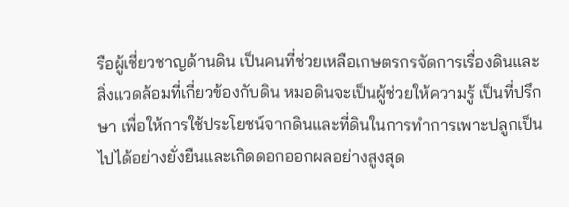รือผู้เชี่ยวชาญด้านดิน เป็นคนที่ช่วยเหลือเกษตรกรจัดการเรื่องดินและสิ่งแวดล้อมที่เกี่ยวข้องกับดิน หมอดินจะเป็นผู้ช่วยให้ความรู้ เป็นที่ปรึกษา เพื่อให้การใช้ประโยชน์จากดินและที่ดินในการทำการเพาะปลูกเป็นไปได้อย่างยั่งยืนและเกิดดอกออกผลอย่างสูงสุด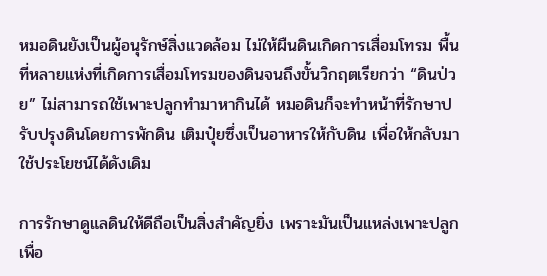หมอดินยังเป็นผู้อนุรักษ์สิ่งแวดล้อม ไม่ให้ผืนดินเกิดการเสื่อมโทรม พื้นที่หลายแห่งที่เกิดการเสื่อมโทรมของดินจนถึงขั้นวิกฤตเรียกว่า “ดินป่วย” ไม่สามารถใช้เพาะปลูกทำมาหากินได้ หมอดินก็จะทำหน้าที่รักษาปรับปรุงดินโดยการพักดิน เติมปุ๋ยซึ่งเป็นอาหารให้กับดิน เพื่อให้กลับมาใช้ประโยชน์ได้ดังเดิม

การรักษาดูแลดินให้ดีถือเป็นสิ่งสำคัญยิ่ง เพราะมันเป็นแหล่งเพาะปลูกเพื่อ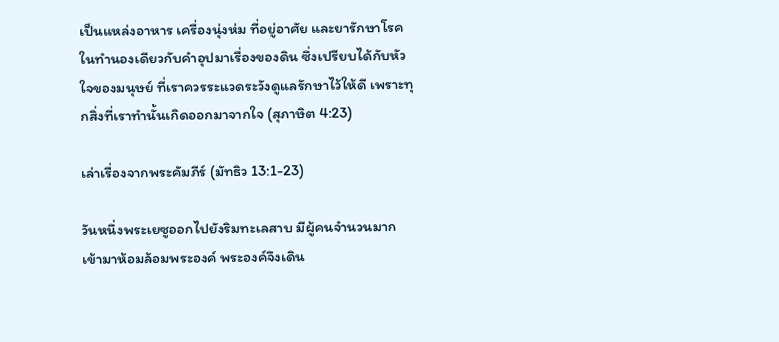เป็นแหล่งอาหาร เครื่องนุ่งห่ม ที่อยู่อาศัย และยารักษาโรค ในทำนองเดียวกับคำอุปมาเรื่องของดิน ซึ่งเปรียบได้กับหัวใจของมนุษย์ ที่เราควรระแวดระวังดูแลรักษาไว้ให้ดี เพราะทุกสิ่งที่เราทำนั้นเกิดออกมาจากใจ (สุภาษิต 4:23)

เล่าเรื่องจากพระคัมภีร์ (มัทธิว 13:1-23)

วันหนึ่งพระเยซูออกไปยังริมทะเลสาบ มีผู้คนจำนวนมากเข้ามาห้อมล้อมพระองค์ พระองค์จึงเดิน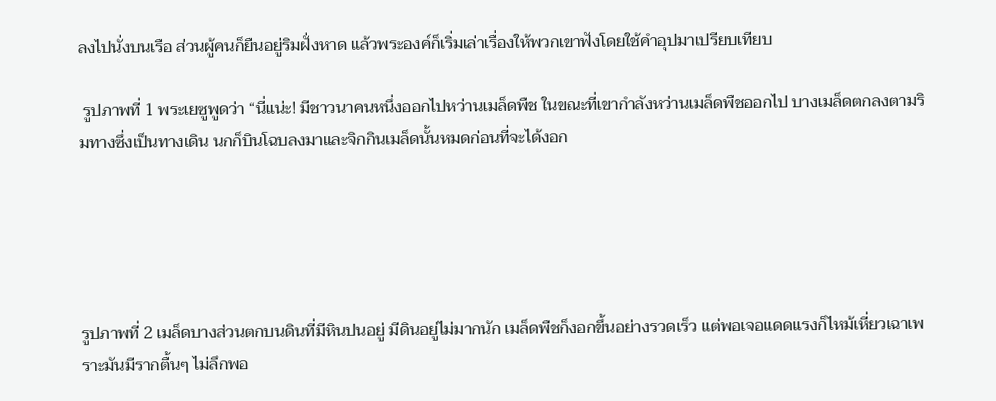ลงไปนั่งบนเรือ ส่วนผู้คนก็ยืนอยู่ริมฝั่งหาด แล้วพระองค์ก็เริ่มเล่าเรื่องให้พวกเขาฟังโดยใช้คำอุปมาเปรียบเทียบ

 รูปภาพที่ 1 พระเยซูพูดว่า “นี่แน่ะ! มีชาวนาคนหนึ่งออกไปหว่านเมล็ดพืช ในขณะที่เขากำลังหว่านเมล็ดพืชออกไป บางเมล็ดตกลงตามริมทางซึ่งเป็นทางเดิน นกก็บินโฉบลงมาและจิกกินเมล็ดนั้นหมดก่อนที่จะได้งอก





รูปภาพที่ 2 เมล็ดบางส่วนตกบนดินที่มีหินปนอยู่ มีดินอยู่ไม่มากนัก เมล็ดพืชก็งอกขึ้นอย่างรวดเร็ว แต่พอเจอแดดแรงก็ไหม้เหี่ยวเฉาเพราะมันมีรากตื้นๆ ไม่ลึกพอ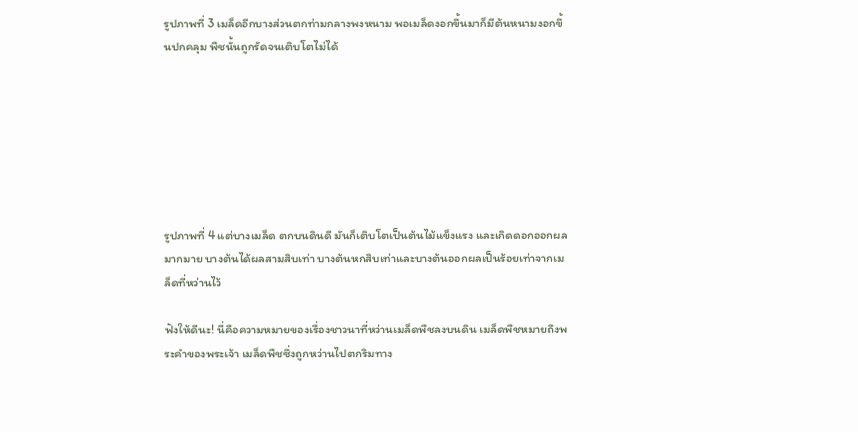รูปภาพที่ 3 เมล็ดอีกบางส่วนตกท่ามกลางพงหนาม พอเมล็ดงอกขึ้นมาก็มีต้นหนามงอกขึ้นปกคลุม พืชนั้นถูกรัดจนเติบโตไม่ได้







รูปภาพที่ 4 แต่บางเมล็ด ตกบนดินดี มันก็เติบโตเป็นต้นไม้แข็งแรง และเกิดดอกออกผลมากมาย บางต้นได้ผลสามสิบเท่า บางต้นหกสิบเท่าและบางต้นออกผลเป็นร้อยเท่าจากเมล็ดที่หว่านไว้

ฟังให้ดีนะ! นี่คือความหมายของเรื่องชาวนาที่หว่านเมล็ดพืชลงบนดิน เมล็ดพืชหมายถึงพระคำของพระเจ้า เมล็ดพืชซึ่งถูกหว่านไปตกริมทาง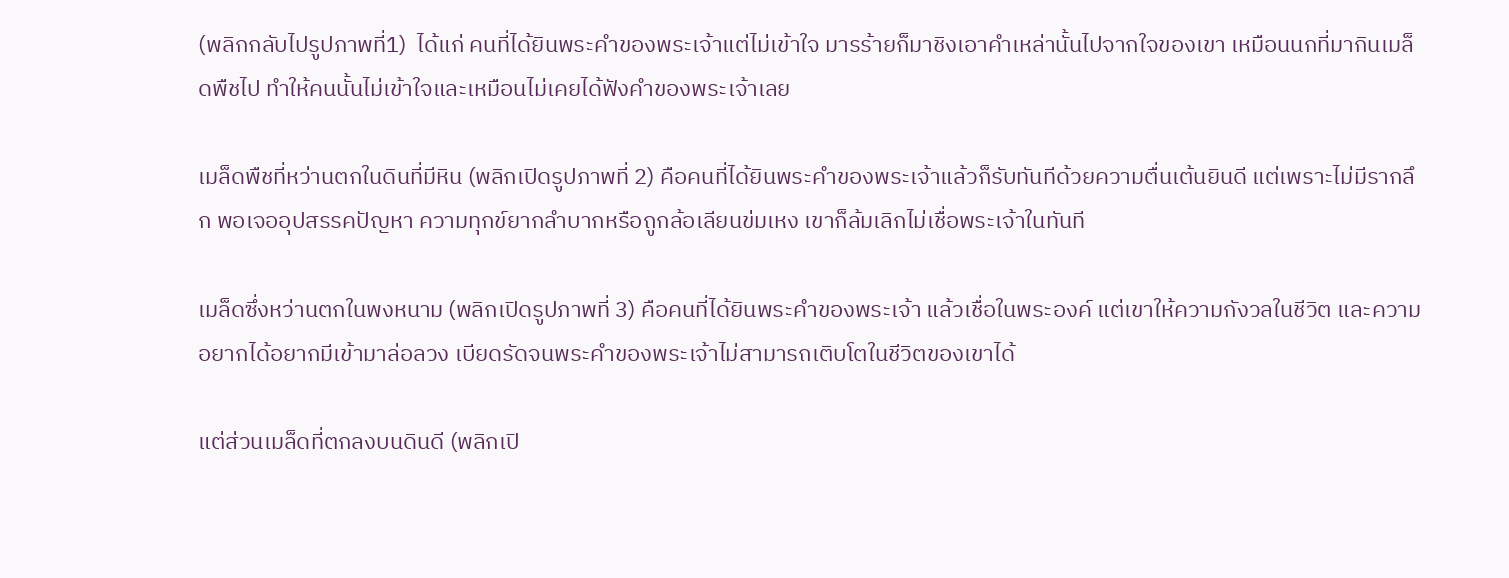(พลิกกลับไปรูปภาพที่1)  ได้แก่ คนที่ได้ยินพระคำของพระเจ้าแต่ไม่เข้าใจ มารร้ายก็มาชิงเอาคำเหล่านั้นไปจากใจของเขา เหมือนนกที่มากินเมล็ดพืชไป ทำให้คนนั้นไม่เข้าใจและเหมือนไม่เคยได้ฟังคำของพระเจ้าเลย

เมล็ดพืชที่หว่านตกในดินที่มีหิน (พลิกเปิดรูปภาพที่ 2) คือคนที่ได้ยินพระคำของพระเจ้าแล้วก็รับทันทีด้วยความตื่นเต้นยินดี แต่เพราะไม่มีรากลึก พอเจออุปสรรคปัญหา ความทุกข์ยากลำบากหรือถูกล้อเลียนข่มเหง เขาก็ล้มเลิกไม่เชื่อพระเจ้าในทันที

เมล็ดซึ่งหว่านตกในพงหนาม (พลิกเปิดรูปภาพที่ 3) คือคนที่ได้ยินพระคำของพระเจ้า แล้วเชื่อในพระองค์ แต่เขาให้ความกังวลในชีวิต และความอยากได้อยากมีเข้ามาล่อลวง เบียดรัดจนพระคำของพระเจ้าไม่สามารถเติบโตในชีวิตของเขาได้

แต่ส่วนเมล็ดที่ตกลงบนดินดี (พลิกเปิ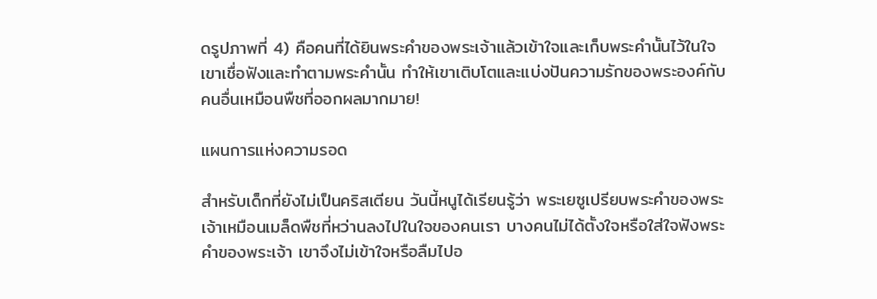ดรูปภาพที่ 4) คือคนที่ได้ยินพระคำของพระเจ้าแล้วเข้าใจและเก็บพระคำนั้นไว้ในใจ เขาเชื่อฟังและทำตามพระคำนั้น ทำให้เขาเติบโตและแบ่งปันความรักของพระองค์กับคนอื่นเหมือนพืชที่ออกผลมากมาย!

แผนการแห่งความรอด

สำหรับเด็กที่ยังไม่เป็นคริสเตียน วันนี้หนูได้เรียนรู้ว่า พระเยซูเปรียบพระคำของพระเจ้าเหมือนเมล็ดพืชที่หว่านลงไปในใจของคนเรา บางคนไม่ได้ตั้งใจหรือใส่ใจฟังพระคำของพระเจ้า เขาจึงไม่เข้าใจหรือลืมไปอ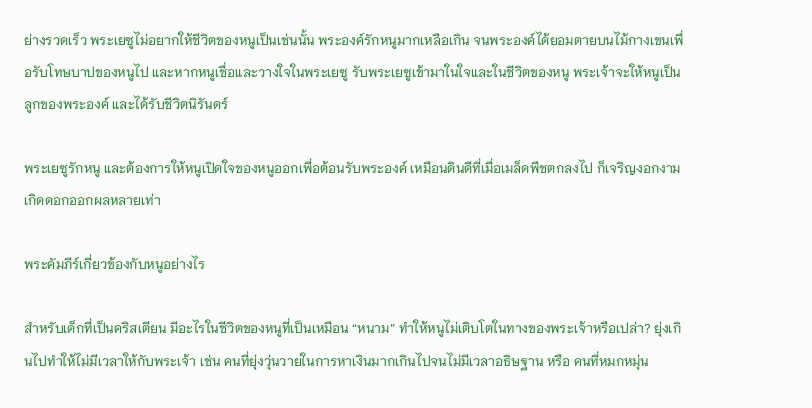ย่างรวดเร็ว พระเยซูไม่อยากให้ชีวิตของหนูเป็นเช่นนั้น พระองค์รักหนูมากเหลือเกิน จนพระองค์ได้ยอมตายบนไม้กางเขนเพื่อรับโทษบาปของหนูไป และหากหนูเชื่อและวางใจในพระเยซู รับพระเยซูเข้ามาในใจและในชีวิตของหนู พระเจ้าจะให้หนูเป็นลูกของพระองค์ และได้รับชีวิตนิรันดร์

พระเยซูรักหนู และต้องการให้หนูเปิดใจของหนูออกเพื่อต้อนรับพระองค์ เหมือนดินดีที่เมื่อเมล็ดพืชตกลงไป ก็เจริญงอกงามเกิดดอกออกผลหลายเท่า

พระคัมภีร์เกี่ยวข้องกับหนูอย่างไร

สำหรับเด็กที่เป็นคริสเตียน มีอะไรในชีวิตของหนูที่เป็นเหมือน “หนาม” ทำให้หนูไม่เติบโตในทางของพระเจ้าหรือเปล่า? ยุ่งเกินไปทำให้ไม่มีเวลาให้กับพระเจ้า เช่น คนที่ยุ่งวุ่นวายในการหาเงินมากเกินไปจนไม่มีเวลาอธิษฐาน หรือ คนที่หมกหมุ่น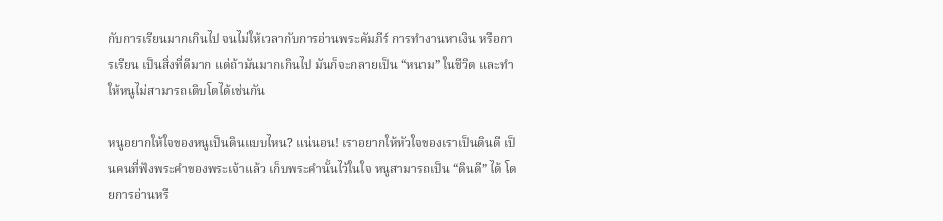กับการเรียนมากเกินไป จนไม่ให้เวลากับการอ่านพระคัมภีร์ การทำงานหาเงิน หรือการเรียน เป็นสิ่งที่ดีมาก แต่ถ้ามันมากเกินไป มันก็จะกลายเป็น “หนาม” ในชีวิต และทำให้หนูไม่สามารถเติบโตได้เช่นกัน

หนูอยากให้ใจของหนูเป็นดินแบบไหน? แน่นอน! เราอยากให้หัวใจของเราเป็นดินดี เป็นคนที่ฟังพระคำของพระเจ้าแล้ว เก็บพระคำนั้นไว้ในใจ หนูสามารถเป็น “ดินดี” ได้ โดยการอ่านหรื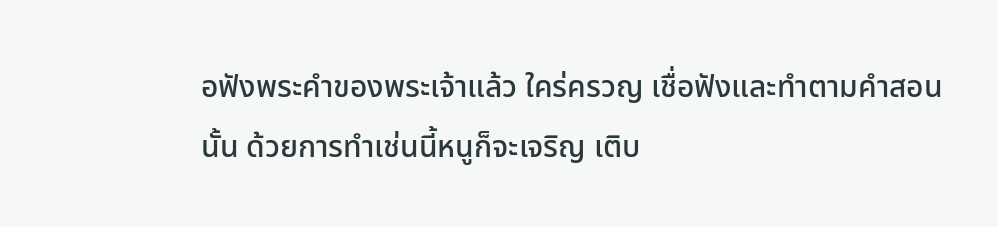อฟังพระคำของพระเจ้าแล้ว ใคร่ครวญ เชื่อฟังและทำตามคำสอนนั้น ด้วยการทำเช่นนี้หนูก็จะเจริญ เติบ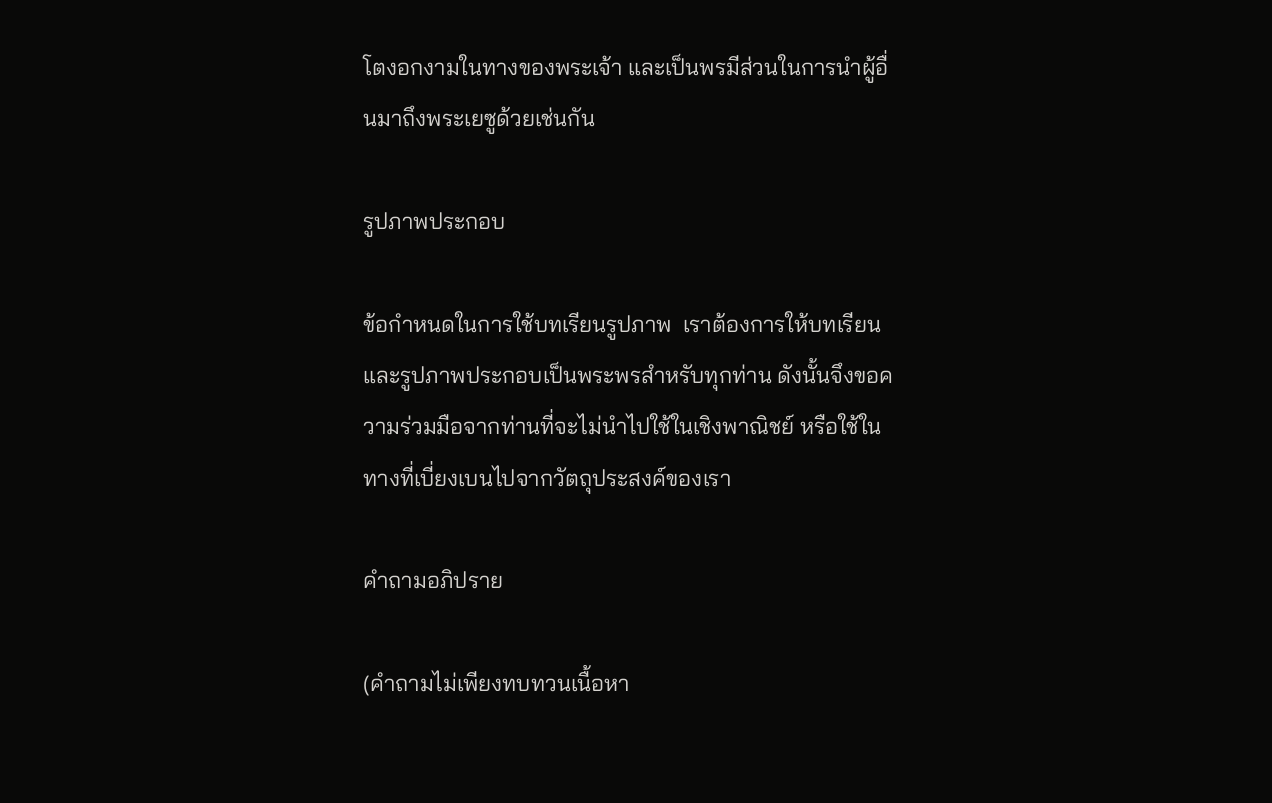โตงอกงามในทางของพระเจ้า และเป็นพรมีส่วนในการนำผู้อื่นมาถึงพระเยซูด้วยเช่นกัน

รูปภาพประกอบ

ข้อกำหนดในการใช้บทเรียนรูปภาพ  เราต้องการให้บทเรียนและรูปภาพประกอบเป็นพระพรสำหรับทุกท่าน ดังนั้นจึงขอความร่วมมือจากท่านที่จะไม่นำไปใช้ในเชิงพาณิชย์ หรือใช้ในทางที่เบี่ยงเบนไปจากวัตถุประสงค์ของเรา

คำถามอภิปราย

(คำถามไม่เพียงทบทวนเนื้อหา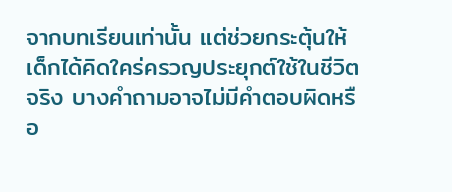จากบทเรียนเท่านั้น แต่ช่วยกระตุ้นให้เด็กได้คิดใคร่ครวญประยุกต์ใช้ในชีวิตจริง บางคำถามอาจไม่มีคำตอบผิดหรือ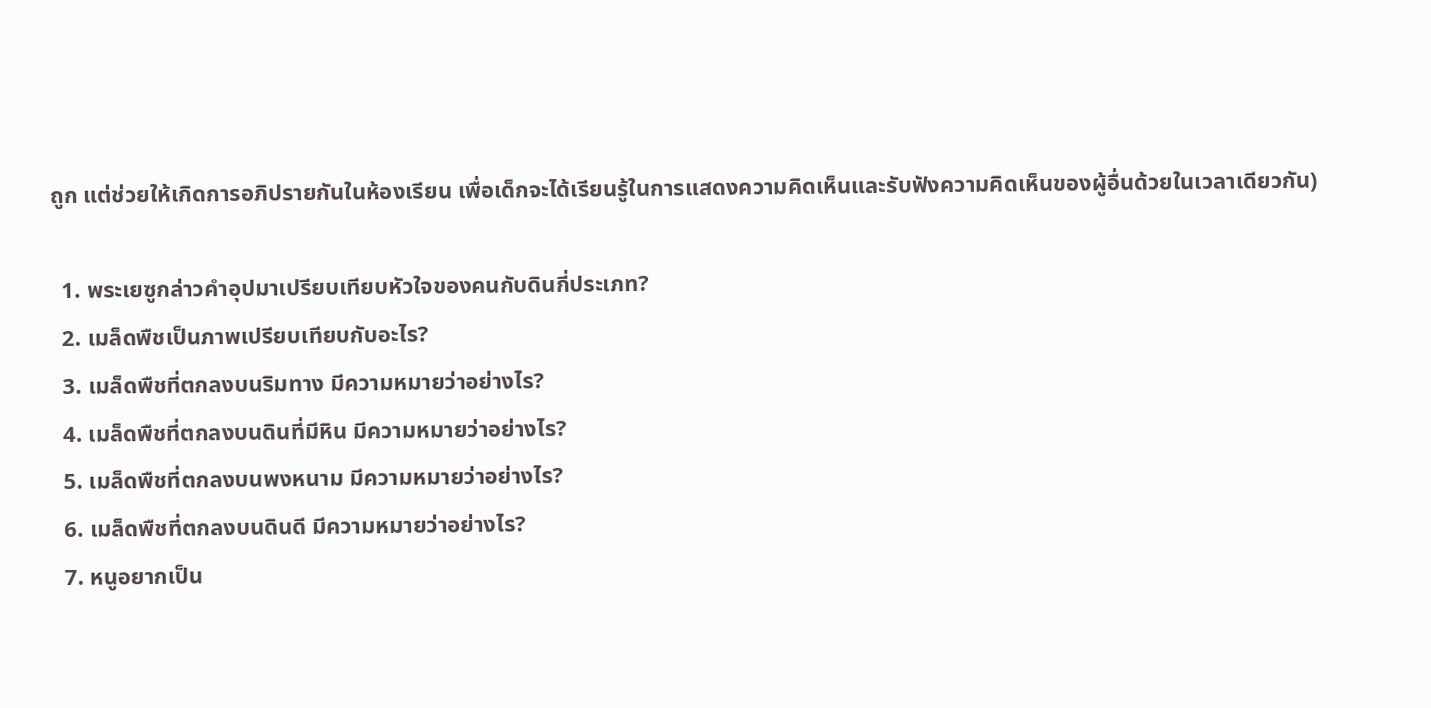ถูก แต่ช่วยให้เกิดการอภิปรายกันในห้องเรียน เพื่อเด็กจะได้เรียนรู้ในการแสดงความคิดเห็นและรับฟังความคิดเห็นของผู้อื่นด้วยในเวลาเดียวกัน)

  1. พระเยซูกล่าวคำอุปมาเปรียบเทียบหัวใจของคนกับดินกี่ประเภท?
  2. เมล็ดพืชเป็นภาพเปรียบเทียบกับอะไร?
  3. เมล็ดพืชที่ตกลงบนริมทาง มีความหมายว่าอย่างไร?
  4. เมล็ดพืชที่ตกลงบนดินที่มีหิน มีความหมายว่าอย่างไร?
  5. เมล็ดพืชที่ตกลงบนพงหนาม มีความหมายว่าอย่างไร?
  6. เมล็ดพืชที่ตกลงบนดินดี มีความหมายว่าอย่างไร?
  7. หนูอยากเป็น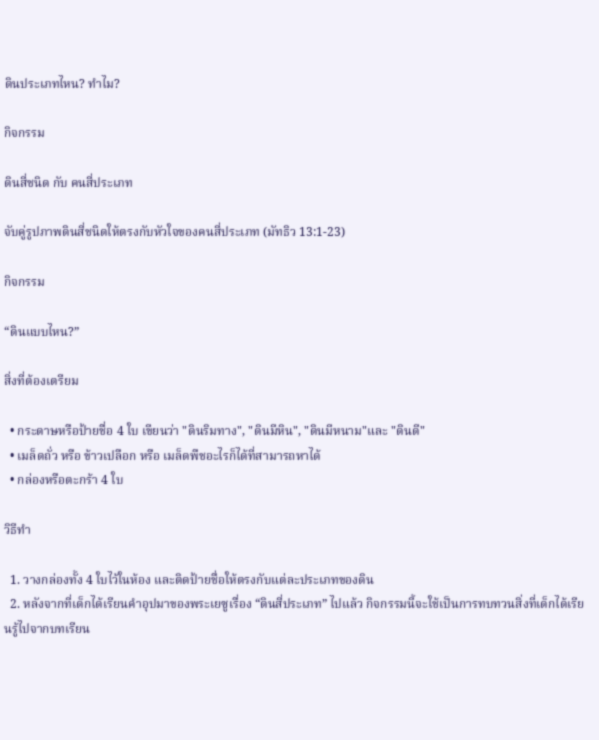ดินประเภทไหน? ทำไม?

กิจกรรม

ดินสี่ชนิด กับ คนสี่ประเภท

จับคู่รูปภาพดินสี่ชนิดให้ตรงกับหัวใจของคนสี่ประเภท (มัทธิว 13:1-23)

กิจกรรม

“ดินแบบไหน?”

สิ่งที่ต้องเตรียม

  • กระดาษหรือป้ายชื่อ 4 ใบ เขียนว่า "ดินริมทาง", "ดินมีหิน", "ดินมีหนาม"และ "ดินดี"
  • เมล็ดถั่ว หรือ ข้าวเปลือก หรือ เมล็ดพืชอะไรก็ได้ที่สามารถหาได้
  • กล่องหรือตะกร้า 4 ใบ

วิธีทำ

  1. วางกล่องทั้ง 4 ใบไว้ในห้อง และติดป้ายชื่อให้ตรงกับแต่ละประเภทของดิน
  2. หลังจากที่เด็กได้เรียนคำอุปมาของพระเยซูเรื่อง “ดินสี่ประเภท” ไปแล้ว กิจกรรมนี้จะใช้เป็นการทบทวนสิ่งที่เด็กได้เรียนรู้ไปจากบทเรียน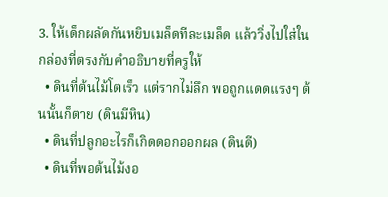3. ให้เด็กผลัดกันหยิบเมล็ดทีละเมล็ด แล้ววิ่งไปใส่ในกล่องที่ตรงกับคำอธิบายที่ครูให้
  • ดินที่ต้นไม้โตเร็ว แต่รากไม่ลึก พอถูกแดดแรงๆ ต้นนั้นก็ตาย (ดินมีหิน)
  • ดินที่ปลูกอะไรก็เกิดดอกออกผล (ดินดี)
  • ดินที่พอต้นไม้งอ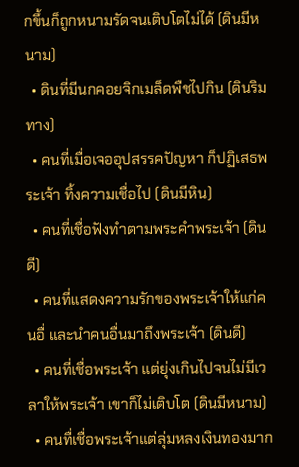กขึ้นก็ถูกหนามรัดจนเติบโตไม่ได้ (ดินมีหนาม)
  • ดินที่มีนกคอยจิกเมล็ดพืชไปกิน (ดินริมทาง)
  • คนที่เมื่อเจออุปสรรคปัญหา ก็ปฏิเสธพระเจ้า ทิ้งความเชื่อไป (ดินมีหิน)
  • คนที่เชื่อฟังทำตามพระคำพระเจ้า (ดินดี)
  • คนที่แสดงความรักของพระเจ้าให้แก่คนอื่ และนำคนอื่นมาถึงพระเจ้า (ดินดี)
  • คนที่เชื่อพระเจ้า แต่ยุ่งเกินไปจนไม่มีเวลาให้พระเจ้า เขาก็ไม่เติบโต (ดินมีหนาม)
  • คนทื่เชื่อพระเจ้าแต่ลุ่มหลงเงินทองมาก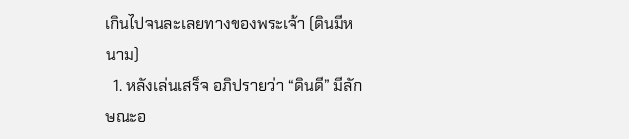เกินไปจนละเลยทางของพระเจ้า (ดินมีหนาม)
  1. หลังเล่นเสร็จ อภิปรายว่า “ดินดี” มีลักษณะอ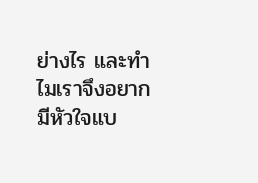ย่างไร และทำไมเราจึงอยากมีหัวใจแบ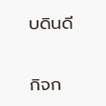บดินดี

กิจก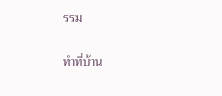รรม

ทำที่บ้าน